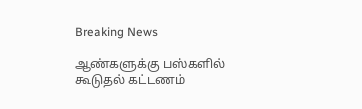Breaking News

ஆண்களுக்கு பஸ்களில் கூடுதல் கட்டணம்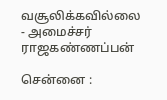வசூலிக்கவில்லை - அமைச்சர் ராஜகண்ணப்பன்

சென்னை :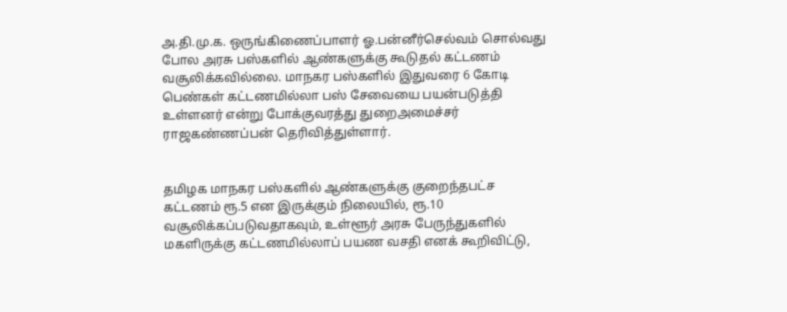அ.தி.மு.க. ஒருங்கிணைப்பாளர் ஓ.பன்னீர்செல்வம் சொல்வது போல அரசு பஸ்களில் ஆண்களுக்கு கூடுதல் கட்டணம் வசூலிக்கவில்லை. மாநகர பஸ்களில் இதுவரை 6 கோடி பெண்கள் கட்டணமில்லா பஸ் சேவையை பயன்படுத்தி உள்ளனர் என்று போக்குவரத்து துறைஅமைச்சர் ராஜகண்ணப்பன் தெரிவித்துள்ளார்.


தமிழக மாநகர பஸ்களில் ஆண்களுக்கு குறைந்தபட்ச கட்டணம் ரூ.5 என இருக்கும் நிலையில், ரூ.10 வசூலிக்கப்படுவதாகவும், உள்ளூர் அரசு பேருந்துகளில் மகளிருக்கு கட்டணமில்லாப் பயண வசதி எனக் கூறிவிட்டு,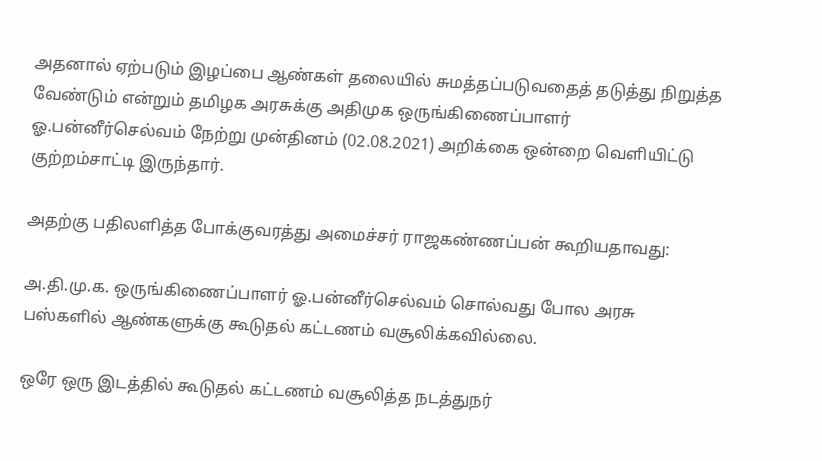அதனால் ஏற்படும் இழப்பை ஆண்கள் தலையில் சுமத்தப்படுவதைத் தடுத்து நிறுத்த வேண்டும் என்றும் தமிழக அரசுக்கு அதிமுக ஒருங்கிணைப்பாளர் ஓ.பன்னீர்செல்வம் நேற்று முன்தினம் (02.08.2021) அறிக்கை ஒன்றை வெளியிட்டு குற்றம்சாட்டி இருந்தார்.

அதற்கு பதிலளித்த போக்குவரத்து அமைச்சர் ராஜகண்ணப்பன் கூறியதாவது:

அ.தி.மு.க. ஒருங்கிணைப்பாளர் ஓ.பன்னீர்செல்வம் சொல்வது போல அரசு பஸ்களில் ஆண்களுக்கு கூடுதல் கட்டணம் வசூலிக்கவில்லை.

ஒரே ஒரு இடத்தில் கூடுதல் கட்டணம் வசூலித்த நடத்துநர்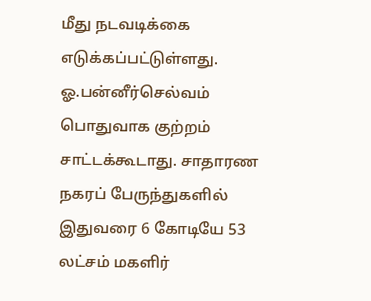மீது நடவடிக்கை எடுக்கப்பட்டுள்ளது. ஓ.பன்னீர்செல்வம்  பொதுவாக குற்றம் சாட்டக்கூடாது. சாதாரண நகரப் பேருந்துகளில் இதுவரை 6 கோடியே 53 லட்சம் மகளிர்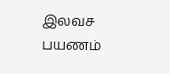இலவச பயணம்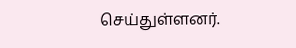செய்துள்ளனர்.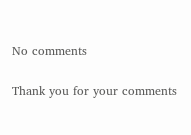No comments

Thank you for your comments